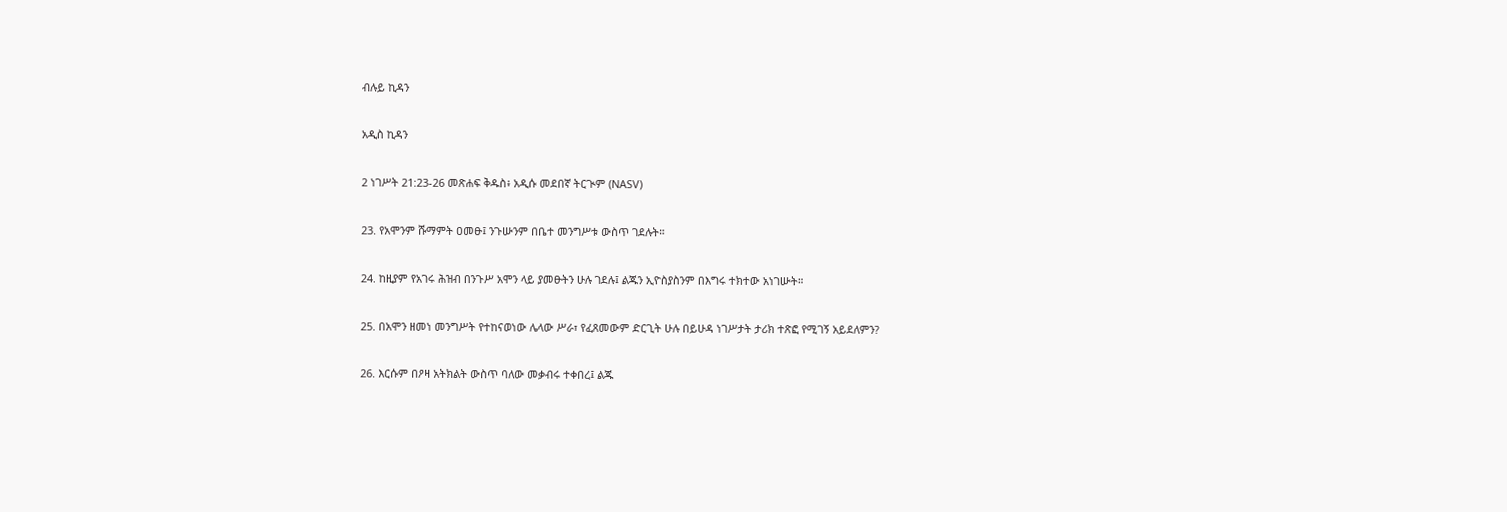ብሉይ ኪዳን

አዲስ ኪዳን

2 ነገሥት 21:23-26 መጽሐፍ ቅዱስ፥ አዲሱ መደበኛ ትርጒም (NASV)

23. የአሞንም ሹማምት ዐመፁ፤ ንጉሡንም በቤተ መንግሥቱ ውስጥ ገደሉት።

24. ከዚያም የአገሩ ሕዝብ በንጉሥ አሞን ላይ ያመፁትን ሁሉ ገደሉ፤ ልጁን ኢዮስያስንም በእግሩ ተክተው አነገሡት።

25. በአሞን ዘመነ መንግሥት የተከናወነው ሌላው ሥራ፣ የፈጸመውም ድርጊት ሁሉ በይሁዳ ነገሥታት ታሪክ ተጽፎ የሚገኝ አይደለምን?

26. እርሱም በዖዛ አትክልት ውስጥ ባለው መቃብሩ ተቀበረ፤ ልጁ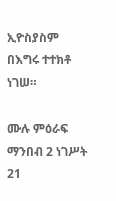ኢዮስያስም በእግሩ ተተክቶ ነገሠ።

ሙሉ ምዕራፍ ማንበብ 2 ነገሥት 21